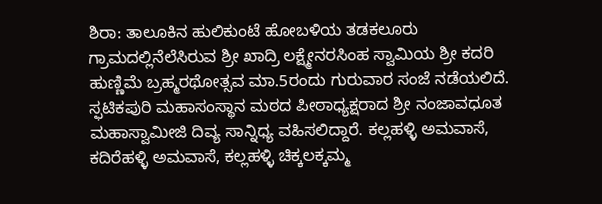ಶಿರಾ: ತಾಲೂಕಿನ ಹುಲಿಕುಂಟೆ ಹೋಬಳಿಯ ತಡಕಲೂರು ಗ್ರಾಮದಲ್ಲಿನೆಲೆಸಿರುವ ಶ್ರೀ ಖಾದ್ರಿ ಲಕ್ಷ್ಮೇನರಸಿಂಹ ಸ್ವಾಮಿಯ ಶ್ರೀ ಕದರಿ ಹುಣ್ಣಿಮೆ ಬ್ರಹ್ಮರಥೋತ್ಸವ ಮಾ.5ರಂದು ಗುರುವಾರ ಸಂಜೆ ನಡೆಯಲಿದೆ. ಸ್ಫಟಿಕಪುರಿ ಮಹಾಸಂಸ್ಥಾನ ಮಠದ ಪೀಠಾಧ್ಯಕ್ಷರಾದ ಶ್ರೀ ನಂಜಾವಧೂತ ಮಹಾಸ್ವಾಮೀಜಿ ದಿವ್ಯ ಸಾನ್ನಿಧ್ಯ ವಹಿಸಲಿದ್ದಾರೆ. ಕಲ್ಲಹಳ್ಳಿ ಅಮವಾಸೆ, ಕದಿರೆಹಳ್ಳಿ ಅಮವಾಸೆ, ಕಲ್ಲಹಳ್ಳಿ ಚಿಕ್ಕಲಕ್ಕಮ್ಮ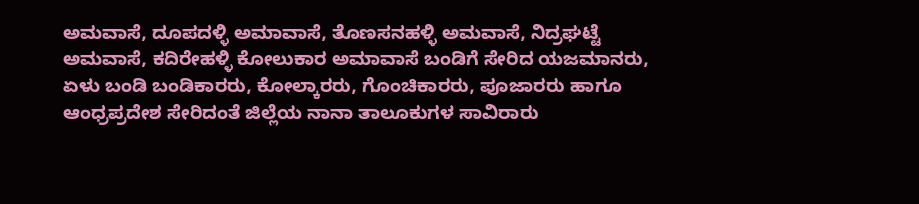ಅಮವಾಸೆ, ದೂಪದಳ್ಳಿ ಅಮಾವಾಸೆ, ತೊಣಸನಹಳ್ಳಿ ಅಮವಾಸೆ, ನಿದ್ರಘಟ್ಟೆ ಅಮವಾಸೆ, ಕದಿರೇಹಳ್ಳಿ ಕೋಲುಕಾರ ಅಮಾವಾಸೆ ಬಂಡಿಗೆ ಸೇರಿದ ಯಜಮಾನರು, ಏಳು ಬಂಡಿ ಬಂಡಿಕಾರರು, ಕೋಲ್ಕಾರರು, ಗೊಂಚಿಕಾರರು, ಪೂಜಾರರು ಹಾಗೂ ಆಂಧ್ರಪ್ರದೇಶ ಸೇರಿದಂತೆ ಜಿಲ್ಲೆಯ ನಾನಾ ತಾಲೂಕುಗಳ ಸಾವಿರಾರು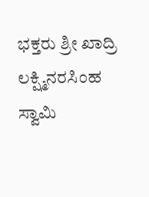ಭಕ್ತರು ಶ್ರೀ ಖಾದ್ರಿ ಲಕ್ಷ್ಮಿನರಸಿಂಹ ಸ್ವಾಮಿ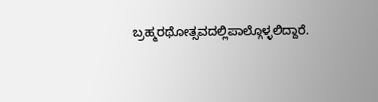ಬ್ರಹ್ಮರಥೋತ್ಸವದಲ್ಲಿಪಾಲ್ಗೊಳ್ಳಲಿದ್ದಾರೆ.